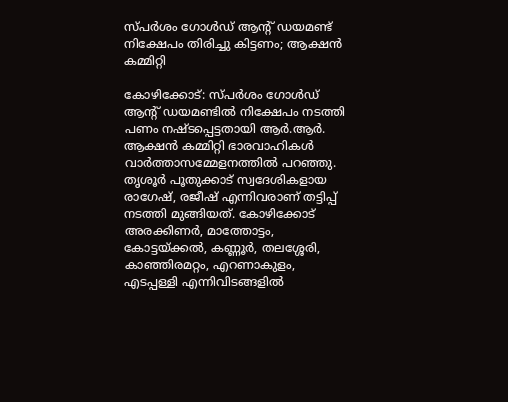സ്പര്‍ശം ഗോള്‍ഡ് ആന്റ് ഡയമണ്ട് നിക്ഷേപം തിരിച്ചു കിട്ടണം; ആക്ഷന്‍ കമ്മിറ്റി

കോഴിക്കോട്: സ്പര്‍ശം ഗോള്‍ഡ് ആന്റ് ഡയമണ്ടില്‍ നിക്ഷേപം നടത്തി പണം നഷ്ടപ്പെട്ടതായി ആര്‍.ആര്‍. ആക്ഷന്‍ കമ്മിറ്റി ഭാരവാഹികള്‍ വാര്‍ത്താസമ്മേളനത്തില്‍ പറഞ്ഞു. തൃശൂര്‍ പൂതുക്കാട് സ്വദേശികളായ രാഗേഷ്, രജീഷ് എന്നിവരാണ് തട്ടിപ്പ് നടത്തി മുങ്ങിയത്. കോഴിക്കോട് അരക്കിണര്‍, മാത്തോട്ടം, കോട്ടയ്ക്കല്‍, കണ്ണൂര്‍, തലശ്ശേരി, കാഞ്ഞിരമറ്റം, എറണാകുളം, എടപ്പള്ളി എന്നിവിടങ്ങളില്‍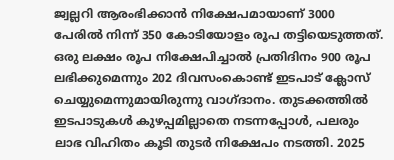ജ്വല്ലറി ആരംഭിക്കാന്‍ നിക്ഷേപമായാണ് 3000 പേരില്‍ നിന്ന് 350 കോടിയോളം രൂപ തട്ടിയെടുത്തത്. ഒരു ലക്ഷം രൂപ നിക്ഷേപിച്ചാല്‍ പ്രതിദിനം 900 രൂപ ലഭിക്കുമെന്നും 202 ദിവസംകൊണ്ട് ഇടപാട് ക്ലോസ് ചെയ്യുമെന്നുമായിരുന്നു വാഗ്ദാനം. തുടക്കത്തില്‍ ഇടപാടുകള്‍ കുഴപ്പമില്ലാതെ നടന്നപ്പോള്‍, പലരും ലാഭ വിഹിതം കൂടി തുടര്‍ നിക്ഷേപം നടത്തി. 2025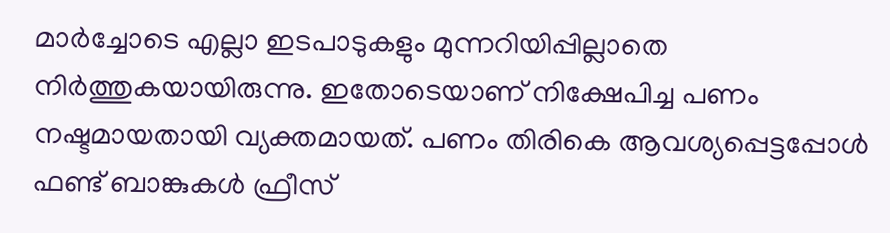മാര്‍ച്ചോടെ എല്ലാ ഇടപാടുകളും മുന്നറിയിപ്പില്ലാതെ നിര്‍ത്തുകയായിരുന്നു. ഇതോടെയാണ് നിക്ഷേപിച്ച പണം നഷ്ടമായതായി വ്യക്തമായത്. പണം തിരികെ ആവശ്യപ്പെട്ടപ്പോള്‍ ഫണ്ട് ബാങ്കുകള്‍ ഫ്രീസ്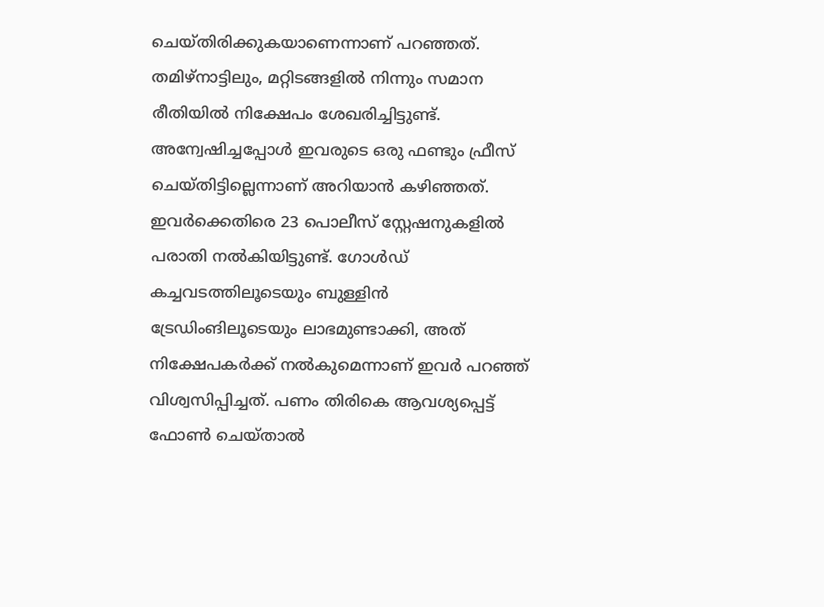ചെയ്തിരിക്കുകയാണെന്നാണ് പറഞ്ഞത്. തമിഴ്‌നാട്ടിലും, മറ്റിടങ്ങളില്‍ നിന്നും സമാന രീതിയില്‍ നിക്ഷേപം ശേഖരിച്ചിട്ടുണ്ട്. അന്വേഷിച്ചപ്പോള്‍ ഇവരുടെ ഒരു ഫണ്ടും ഫ്രീസ് ചെയ്തിട്ടില്ലെന്നാണ് അറിയാന്‍ കഴിഞ്ഞത്. ഇവര്‍ക്കെതിരെ 23 പൊലീസ് സ്റ്റേഷനുകളില്‍ പരാതി നല്‍കിയിട്ടുണ്ട്. ഗോള്‍ഡ് കച്ചവടത്തിലൂടെയും ബുള്ളിന്‍ ട്രേഡിംങിലൂടെയും ലാഭമുണ്ടാക്കി, അത് നിക്ഷേപകര്‍ക്ക് നല്‍കുമെന്നാണ് ഇവര്‍ പറഞ്ഞ് വിശ്വസിപ്പിച്ചത്. പണം തിരികെ ആവശ്യപ്പെട്ട് ഫോണ്‍ ചെയ്താല്‍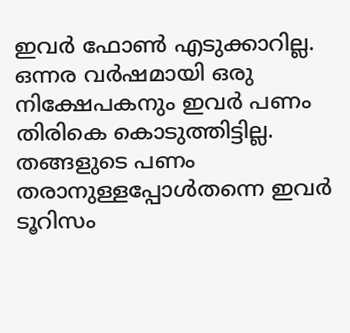ഇവര്‍ ഫോണ്‍ എടുക്കാറില്ല. ഒന്നര വര്‍ഷമായി ഒരു നിക്ഷേപകനും ഇവര്‍ പണം തിരികെ കൊടുത്തിട്ടില്ല. തങ്ങളുടെ പണം തരാനുള്ളപ്പോള്‍തന്നെ ഇവര്‍ ടൂറിസം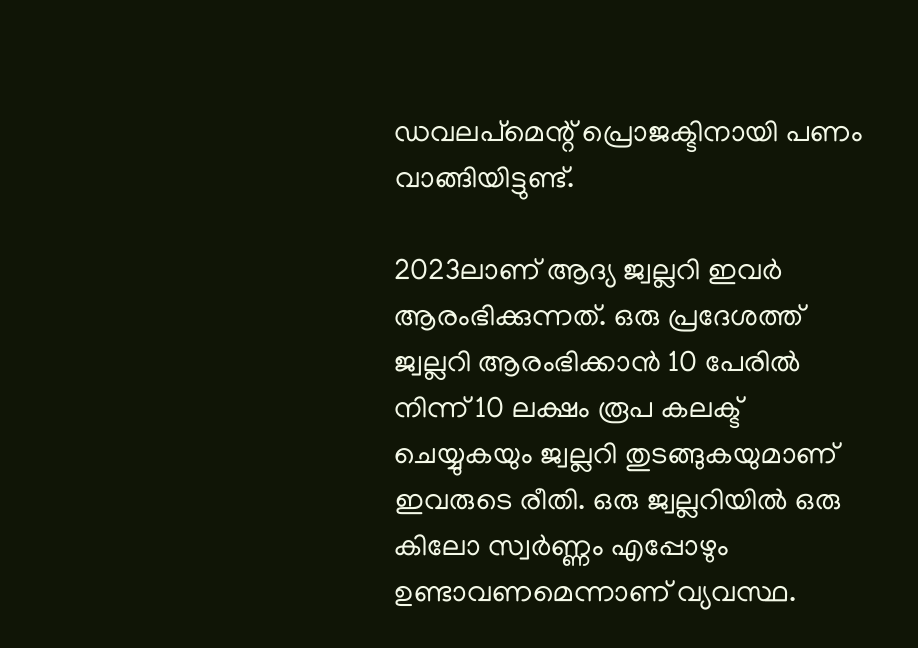ഡവലപ്‌മെന്റ് പ്രൊജക്ടിനായി പണം വാങ്ങിയിട്ടുണ്ട്.

2023ലാണ് ആദ്യ ജ്വല്ലറി ഇവര്‍ ആരംഭിക്കുന്നത്. ഒരു പ്രദേശത്ത് ജ്വല്ലറി ആരംഭിക്കാന്‍ 10 പേരില്‍ നിന്ന് 10 ലക്ഷം രൂപ കലക്ട് ചെയ്യുകയും ജ്വല്ലറി തുടങ്ങുകയുമാണ് ഇവരുടെ രീതി. ഒരു ജ്വല്ലറിയില്‍ ഒരു കിലോ സ്വര്‍ണ്ണം എപ്പോഴും ഉണ്ടാവണമെന്നാണ് വ്യവസ്ഥ.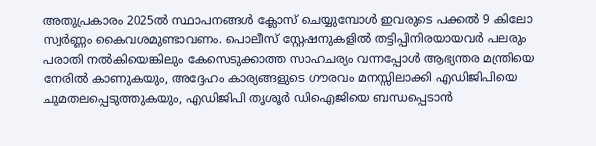അതുപ്രകാരം 2025ല്‍ സ്ഥാപനങ്ങള്‍ ക്ലോസ് ചെയ്യുമ്പോള്‍ ഇവരുടെ പക്കല്‍ 9 കിലോ സ്വര്‍ണ്ണം കൈവശമുണ്ടാവണം. പൊലീസ് സ്റ്റേഷനുകളില്‍ തട്ടിപ്പിനിരയായവര്‍ പലരും പരാതി നല്‍കിയെങ്കിലും കേസെടുക്കാത്ത സാഹചര്യം വന്നപ്പോള്‍ ആഭ്യന്തര മന്ത്രിയെ നേരില്‍ കാണുകയും, അദ്ദേഹം കാര്യങ്ങളുടെ ഗൗരവം മനസ്സിലാക്കി എഡിജിപിയെ ചുമതലപ്പെടുത്തുകയും, എഡിജിപി തൃശൂര്‍ ഡിഐജിയെ ബന്ധപ്പെടാന്‍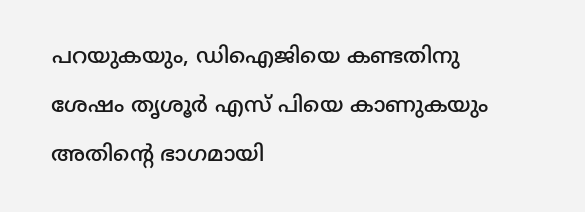പറയുകയും, ഡിഐജിയെ കണ്ടതിനു ശേഷം തൃശൂര്‍ എസ് പിയെ കാണുകയും അതിന്റെ ഭാഗമായി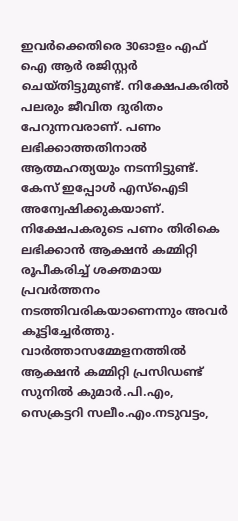ഇവര്‍ക്കെതിരെ 30ഓളം എഫ് ഐ ആര്‍ രജിസ്റ്റര്‍ ചെയ്തിട്ടുമുണ്ട്. നിക്ഷേപകരില്‍ പലരും ജീവിത ദുരിതം പേറുന്നവരാണ്. പണം ലഭിക്കാത്തതിനാല്‍ ആത്മഹത്യയും നടന്നിട്ടുണ്ട്. കേസ് ഇപ്പോള്‍ എസ്‌ഐടി അന്വേഷിക്കുകയാണ്. നിക്ഷേപകരുടെ പണം തിരികെ ലഭിക്കാന്‍ ആക്ഷന്‍ കമ്മിറ്റി രൂപീകരിച്ച് ശക്തമായ പ്രവര്‍ത്തനം നടത്തിവരികയാണെന്നും അവര്‍ കൂട്ടിച്ചേര്‍ത്തു. വാര്‍ത്താസമ്മേളനത്തില്‍ ആക്ഷന്‍ കമ്മിറ്റി പ്രസിഡണ്ട് സുനില്‍ കുമാര്‍.പി.എം, സെക്രട്ടറി സലീം.എം.നടുവട്ടം,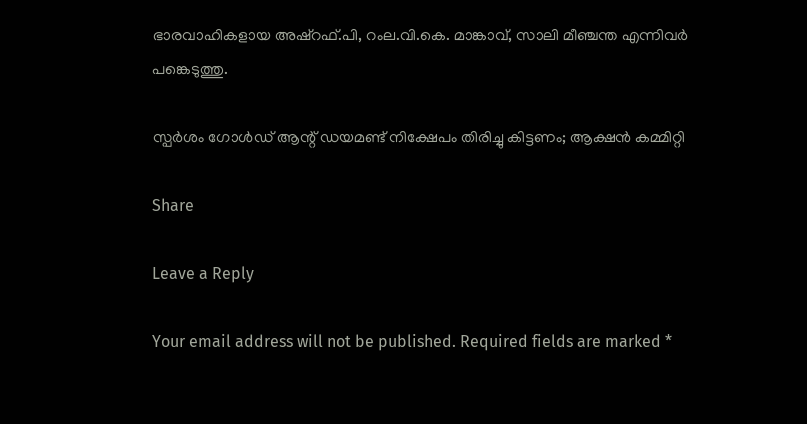ഭാരവാഹികളായ അഷ്‌റഫ്.പി, റംല.വി.കെ. മാങ്കാവ്, സാലി മീഞ്ചന്ത എന്നിവര്‍ പങ്കെടുത്തു.

സ്പര്‍ശം ഗോള്‍ഡ് ആന്റ് ഡയമണ്ട് നിക്ഷേപം തിരിച്ചു കിട്ടണം; ആക്ഷന്‍ കമ്മിറ്റി

Share

Leave a Reply

Your email address will not be published. Required fields are marked *